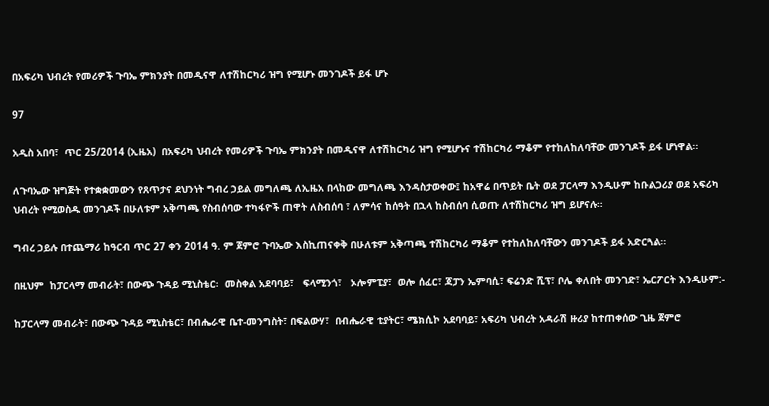በአፍሪካ ህብረት የመሪዎች ጉባኤ ምክንያት በመዲናዋ ለተሽከርካሪ ዝግ የሚሆኑ መንገዶች ይፋ ሆኑ

97

አዲስ አበባ፣  ጥር 25/2014 (ኢዜአ)  በአፍሪካ ህብረት የመሪዎች ጉባኤ ምክንያት በመዲናዋ ለተሽከርካሪ ዝግ የሚሆኑና ተሽከርካሪ ማቆም የተከለከለባቸው መንገዶች ይፋ ሆነዋል፡፡

ለጉባኤው ዝግጅት የተቋቋመውን የጸጥታና ደህንነት ግብረ ኃይል መግለጫ ለኢዜአ በላከው መግለጫ እንዳስታወቀው፤ ከአዋሬ በጥይት ቤት ወደ ፓርላማ እንዲሁም ከቡልጋሪያ ወደ አፍሪካ ህብረት የሚወስዱ መንገዶች በሁለቱም አቅጣጫ የስብሰባው ተካፋዮች ጠዋት ለስብሰባ ፣ ለምሳና ከሰዓት በኋላ ከስብሰባ ሲወጡ ለተሽከርካሪ ዝግ ይሆናሉ።

ግብረ ኃይሉ በተጨማሪ ከዓርብ ጥር 27 ቀን 2014 ዓ. ም ጀምሮ ጉባኤው እስኪጠናቀቅ በሁለቱም አቅጣጫ ተሽከርካሪ ማቆም የተከለከለባቸውን መንገዶች ይፋ አድርጓል፡፡

በዚህም  ከፓርላማ መብራት፣ በውጭ ጉዳይ ሚኒስቴር፡  መስቀል አደባባይ፣   ፍላሚንጎ፣   ኦሎምፒያ፣  ወሎ ሰፈር፣ ጃፓን ኤምባሲ፣ ፍሬንድ ሺፕ፣ ቦሌ ቀለበት መንገድ፣ ኤርፖርት እንዲሁም:-

ከፓርላማ መብራት፣ በውጭ ጉዳይ ሚኒስቴር፣ በብሔራዊ ቤተ-መንግስት፣ በፍልውሃ፣  በብሔራዊ ቲያትር፣ ሜክሲኮ አደባባይ፣ አፍሪካ ህብረት አዳራሽ ዙሪያ ከተጠቀሰው ጊዜ ጀምሮ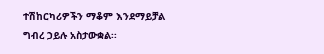ተሽከርካሪዎችን ማቆም እንደማይቻል ግብረ ኃይሉ አስታውቋል፡፡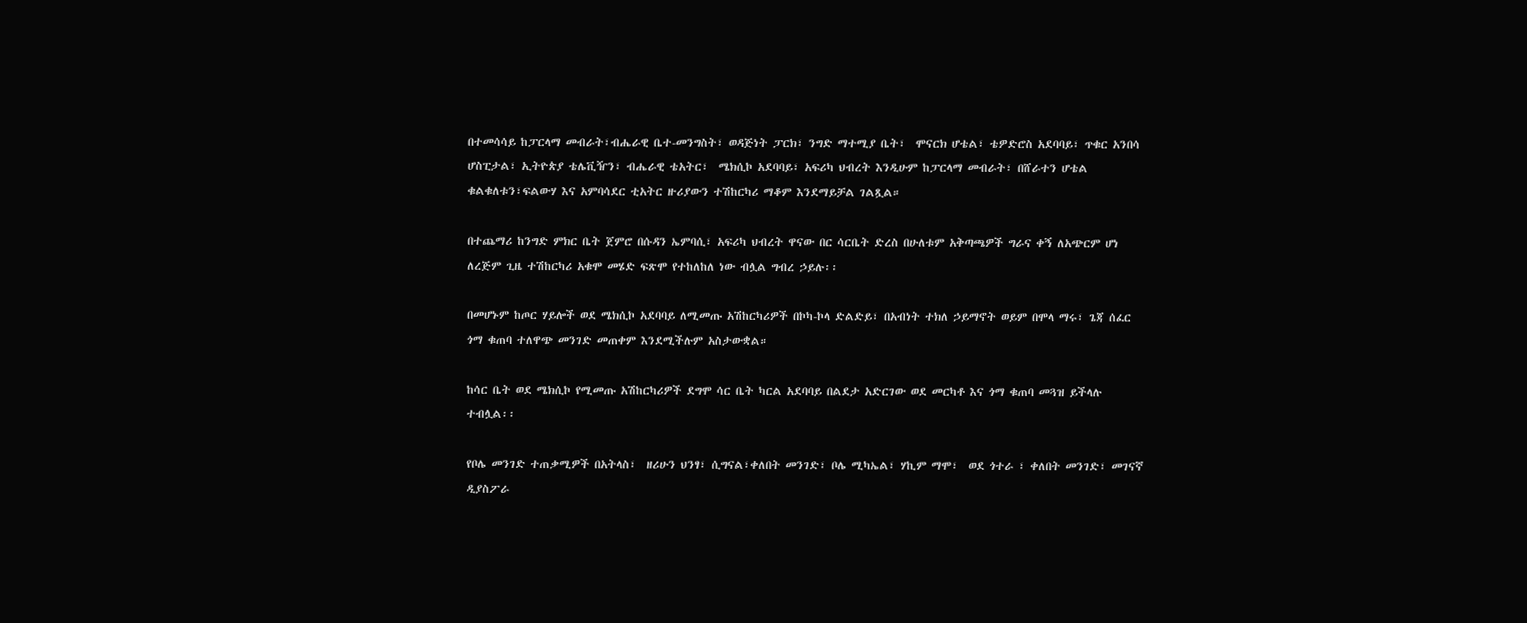በተመሳሳይ ከፓርላማ መብራት፣ብሔራዊ ቤተ-መንግስት፣ ወዳጅነት ፓርክ፣ ንግድ ማተሚያ ቤት፣  ሞናርክ ሆቴል፣ ቴዎድሮስ አደባባይ፣ ጥቁር አንበሳ ሆስፒታል፣ ኢትዮጵያ ቴሌቪዥን፣ ብሔራዊ ቴአትር፣  ሜክሲኮ አደባባይ፣ አፍሪካ ህብረት እንዲሁም ከፓርላማ መብራት፣ በሸራተን ሆቴል ቁልቁለቱን፣ፍልውሃ እና አምባሳደር ቲአትር ዙሪያውን ተሽከርካሪ ማቆም እንደማይቻል ገልጿል።

በተጨማሪ ከንግድ ምክር ቤት ጀምሮ በሱዳን ኤምባሲ፣ አፍሪካ ህብረት ዋናው በር ሳርቤት ድረስ በሁለቱም አቅጣጫዎች ግራና ቀኝ ለአጭርም ሆነ ለረጅም ጊዜ ተሽከርካሪ አቁሞ መሄድ ፍጽሞ የተከለከለ ነው ብሏል ግብረ ኃይሉ፡፡

በመሆኑም ከጦር ሃይሎች ወደ ሜክሲኮ አደባባይ ለሚመጡ አሽከርካሪዎች በኮካ-ኮላ ድልድይ፣ በአብነት ተክለ ኃይማኖት ወይም በሞላ ማሩ፣ ጌጃ ሰፈር ጎማ ቁጠባ ተለዋጭ መንገድ መጠቀም እንደሚችሉም አስታውቋል።

ከሳር ቤት ወደ ሜክሲኮ የሚመጡ አሽከርካሪዎች ደግሞ ሳር ቤት ካርል አደባባይ በልደታ አድርገው ወደ መርካቶ እና ጎማ ቁጠባ መጓዝ ይችላሉ ተብሏል፡፡

የቦሌ መንገድ ተጠቃሚዎች በአትላስ፣  ዘሪሁን ህንፃ፣ ሲግናል፣ቀለበት መንገድ፣ ቦሌ ሚካኤል፣ ሃኪም ማሞ፣  ወደ ጎተራ ፣ ቀለበት መንገድ፣ መገናኛ ዲያስፖራ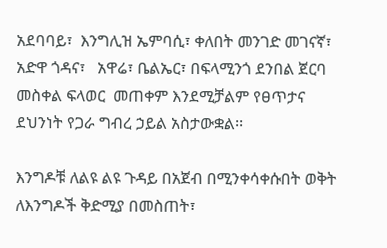አደባባይ፣  እንግሊዝ ኤምባሲ፣ ቀለበት መንገድ መገናኛ፣   አድዋ ጎዳና፣   አዋሬ፣ ቤልኤር፣ በፍላሚንጎ ደንበል ጀርባ መስቀል ፍላወር  መጠቀም እንደሚቻልም የፀጥታና ደህንነት የጋራ ግብረ ኃይል አስታውቋል፡፡

እንግዶቹ ለልዩ ልዩ ጉዳይ በአጀብ በሚንቀሳቀሱበት ወቅት ለእንግዶች ቅድሚያ በመስጠት፣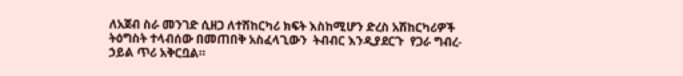ለአጀብ ስራ መንገድ ሲዘጋ ለተሽከርካሪ ክፍት እስከሚሆን ድረስ አሽከርካሪዎች  ትዕግስት ተላብሰው በመጠበቅ አስፈላጊውን  ትብብር እንዲያደርጉ  የጋራ ግብረ-ኃይል ጥሪ አቅርቧል።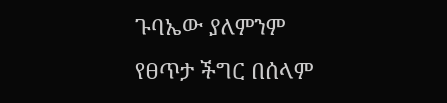ጉባኤው ያለምንም የፀጥታ ችግር በሰላም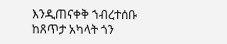እንዲጠናቀቅ ኀብረተሰቡ ከጸጥታ አካላት ጎን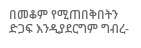በመቆም የሚጠበቅበትን ድጋፍ እንዲያደርግም ግብረ-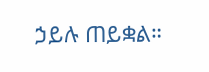ኃይሉ ጠይቋል።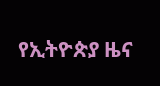የኢትዮጵያ ዜና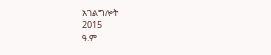አገልግሎት
2015
ዓ.ም